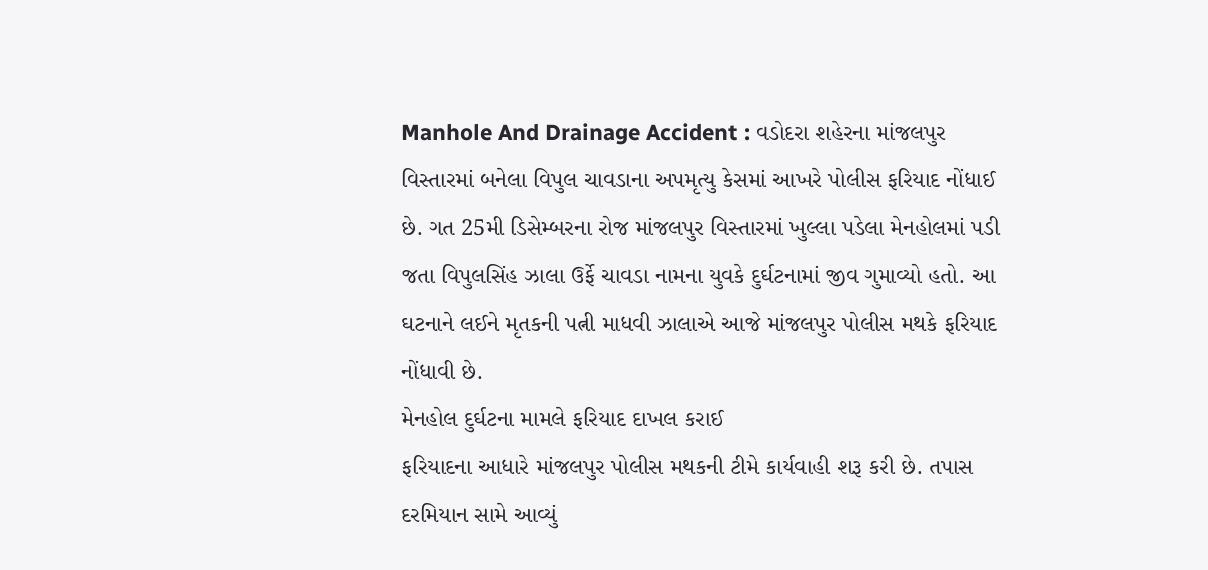Manhole And Drainage Accident : વડોદરા શહેરના માંજલપુર વિસ્તારમાં બનેલા વિપુલ ચાવડાના અપમૃત્યુ કેસમાં આખરે પોલીસ ફરિયાદ નોંધાઈ છે. ગત 25મી ડિસેમ્બરના રોજ માંજલપુર વિસ્તારમાં ખુલ્લા પડેલા મેનહોલમાં પડી જતા વિપુલસિંહ ઝાલા ઉર્ફે ચાવડા નામના યુવકે દુર્ઘટનામાં જીવ ગુમાવ્યો હતો. આ ઘટનાને લઈને મૃતકની પત્ની માધવી ઝાલાએ આજે માંજલપુર પોલીસ મથકે ફરિયાદ નોંધાવી છે.
મેનહોલ દુર્ઘટના મામલે ફરિયાદ દાખલ કરાઈ
ફરિયાદના આધારે માંજલપુર પોલીસ મથકની ટીમે કાર્યવાહી શરૂ કરી છે. તપાસ દરમિયાન સામે આવ્યું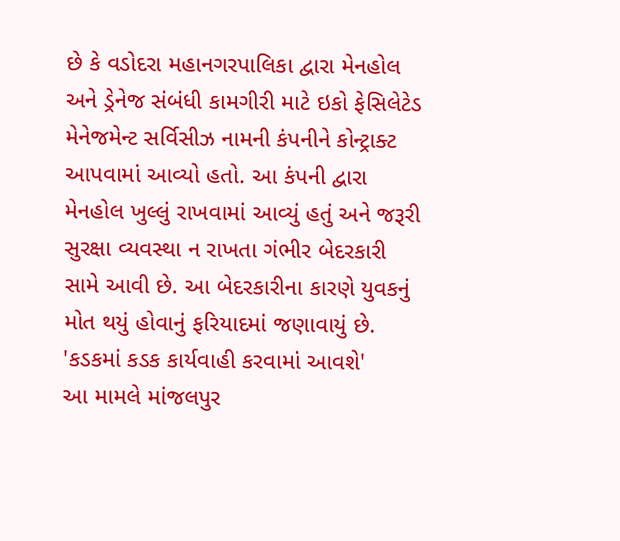છે કે વડોદરા મહાનગરપાલિકા દ્વારા મેનહોલ અને ડ્રેનેજ સંબંધી કામગીરી માટે ઇકો ફેસિલેટેડ મેનેજમેન્ટ સર્વિસીઝ નામની કંપનીને કોન્ટ્રાક્ટ આપવામાં આવ્યો હતો. આ કંપની દ્વારા મેનહોલ ખુલ્લું રાખવામાં આવ્યું હતું અને જરૂરી સુરક્ષા વ્યવસ્થા ન રાખતા ગંભીર બેદરકારી સામે આવી છે. આ બેદરકારીના કારણે યુવકનું મોત થયું હોવાનું ફરિયાદમાં જણાવાયું છે.
'કડકમાં કડક કાર્યવાહી કરવામાં આવશે'
આ મામલે માંજલપુર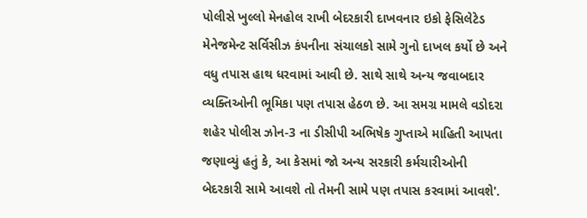પોલીસે ખુલ્લો મેનહોલ રાખી બેદરકારી દાખવનાર ઇકો ફેસિલેટેડ મેનેજમેન્ટ સર્વિસીઝ કંપનીના સંચાલકો સામે ગુનો દાખલ કર્યો છે અને વધુ તપાસ હાથ ધરવામાં આવી છે. સાથે સાથે અન્ય જવાબદાર વ્યક્તિઓની ભૂમિકા પણ તપાસ હેઠળ છે. આ સમગ્ર મામલે વડોદરા શહેર પોલીસ ઝોન-3 ના ડીસીપી અભિષેક ગુપ્તાએ માહિતી આપતા જણાવ્યું હતું કે, આ કેસમાં જો અન્ય સરકારી કર્મચારીઓની બેદરકારી સામે આવશે તો તેમની સામે પણ તપાસ કરવામાં આવશે'.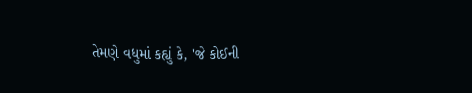તેમણે વધુમાં કહ્યું કે, 'જે કોઈની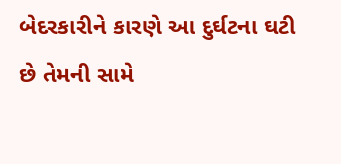બેદરકારીને કારણે આ દુર્ઘટના ઘટી છે તેમની સામે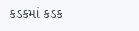કડકમાં કડક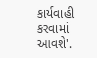કાર્યવાહી કરવામાં આવશે'.